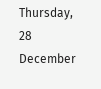Thursday, 28 December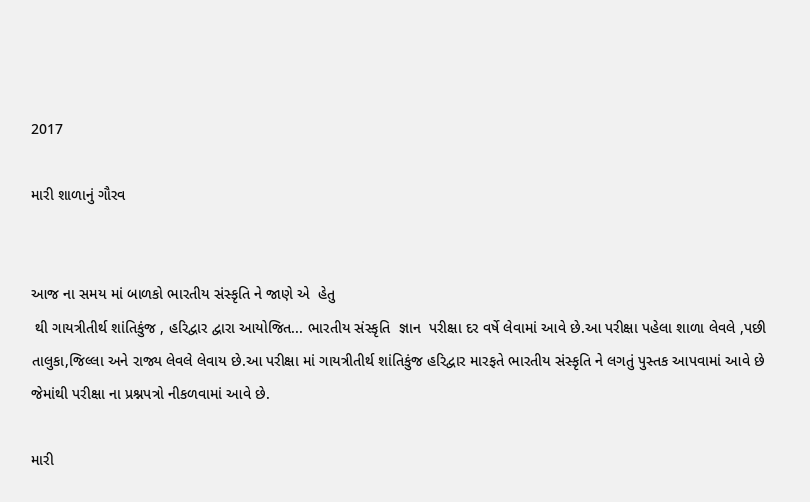2017

મારી શાળાનું ગૌરવ


આજ ના સમય માં બાળકો ભારતીય સંસ્કૃતિ ને જાણે એ  હેતુ
 થી ગાયત્રીતીર્થ શાંતિકુંજ , હરિદ્વાર દ્વારા આયોજિત... ભારતીય સંસ્કૃતિ  જ્ઞાન  પરીક્ષા દર વર્ષે લેવામાં આવે છે.આ પરીક્ષા પહેલા શાળા લેવલે ,પછી તાલુકા,જિલ્લા અને રાજ્ય લેવલે લેવાય છે.આ પરીક્ષા માં ગાયત્રીતીર્થ શાંતિકુંજ હરિદ્વાર મારફતે ભારતીય સંસ્કૃતિ ને લગતું પુસ્તક આપવામાં આવે છે જેમાંથી પરીક્ષા ના પ્રશ્નપત્રો નીકળવામાં આવે છે.

મારી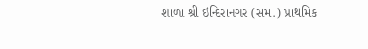શાળા શ્રી ઇન્દિરાનગર (સમ.) પ્રાથમિક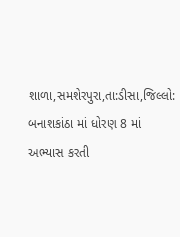શાળા,સમશેરપુરા,તા:ડીસા,જિલ્લો: બનાશકાંઠા માં ધોરણ 8 માં અભ્યાસ કરતી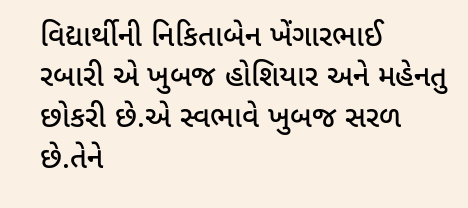વિદ્યાર્થીની નિકિતાબેન ખેંગારભાઈ રબારી એ ખુબજ હોશિયાર અને મહેનતુ છોકરી છે.એ સ્વભાવે ખુબજ સરળ છે.તેને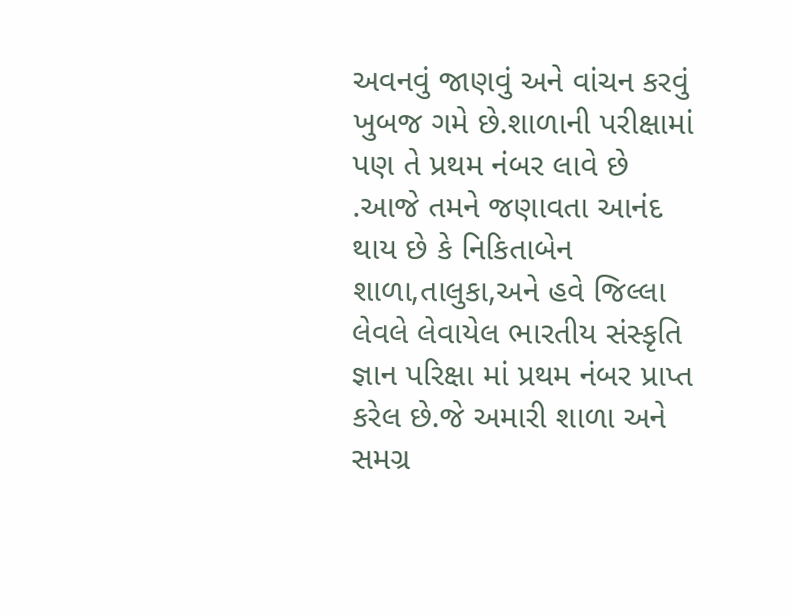અવનવું જાણવું અને વાંચન કરવું ખુબજ ગમે છે.શાળાની પરીક્ષામાં પણ તે પ્રથમ નંબર લાવે છે .આજે તમને જણાવતા આનંદ થાય છે કે નિકિતાબેન શાળા,તાલુકા,અને હવે જિલ્લા લેવલે લેવાયેલ ભારતીય સંસ્કૃતિ જ્ઞાન પરિક્ષા માં પ્રથમ નંબર પ્રાપ્ત કરેલ છે.જે અમારી શાળા અને સમગ્ર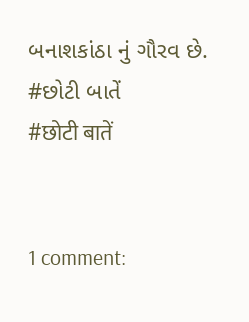બનાશકાંઠા નું ગૌરવ છે.
#છોટી બાતેં
#छोटी बातें


1 comment: